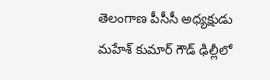తెలంగాణ పీసీసీ అధ్యక్షుడు మహేశ్ కుమార్ గౌడ్ ఢిల్లీలో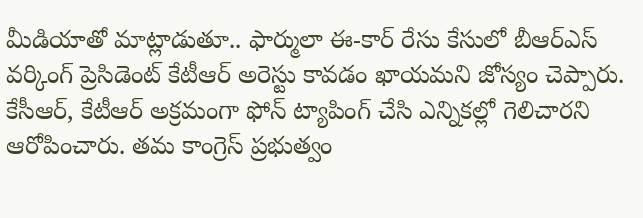మీడియాతో మాట్లాడుతూ.. ఫార్ములా ఈ-కార్ రేసు కేసులో బీఆర్ఎస్ వర్కింగ్ ప్రెసిడెంట్ కేటీఆర్ అరెస్టు కావడం ఖాయమని జోస్యం చెప్పారు. కేసీఆర్, కేటీఆర్ అక్రమంగా ఫోన్ ట్యాపింగ్ చేసి ఎన్నికల్లో గెలిచారని ఆరోపించారు. తమ కాంగ్రెస్ ప్రభుత్వం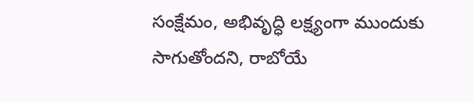సంక్షేమం, అభివృద్ధి లక్ష్యంగా ముందుకు సాగుతోందని, రాబోయే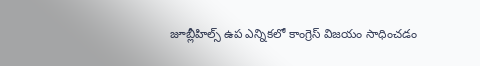జూబ్లీహిల్స్ ఉప ఎన్నికలో కాంగ్రెస్ విజయం సాధించడం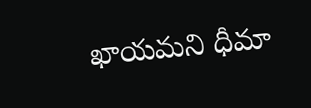ఖాయమని ధీమా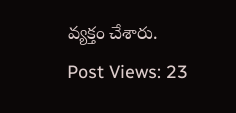వ్యక్తం చేశారు.
Post Views: 23